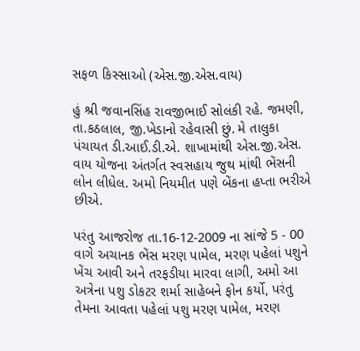સફળ કિસ્સાઓ (એસ.જી.એસ.વાય)

હું શ્રી જવાનસિંહ રાવજીભાઈ સોલંકી રહે. જમણી, તા.કઠલાલ, જી.ખેડાનો રહેવાસી છું. મે તાલુકા પંચાયત ડી.આઈ.ડી.એ. શાખામાંથી એસ.જી.એસ. વાય યોજના અંતર્ગત સ્વસહાય જુથ માંથી ભેંસની લોન લીધેલ. અમો નિયમીત પણે બેંકના હપ્તા ભરીએ છીએ.

પરંતુ આજરોજ તા.16-12-2009 ના સાંજે 5 - 00 વાગે અચાનક ભેંસ મરણ પામેલ, મરણ પહેલાં પશુને ખેંચ આવી અને તરફડીયા મારવા લાગી, અમો આ અત્રેના પશુ ડોકટર શર્મા સાહેબને ફોન કર્યો, પરંતુ તેમના આવતા પહેલાં પશુ મરણ પામેલ, મરણ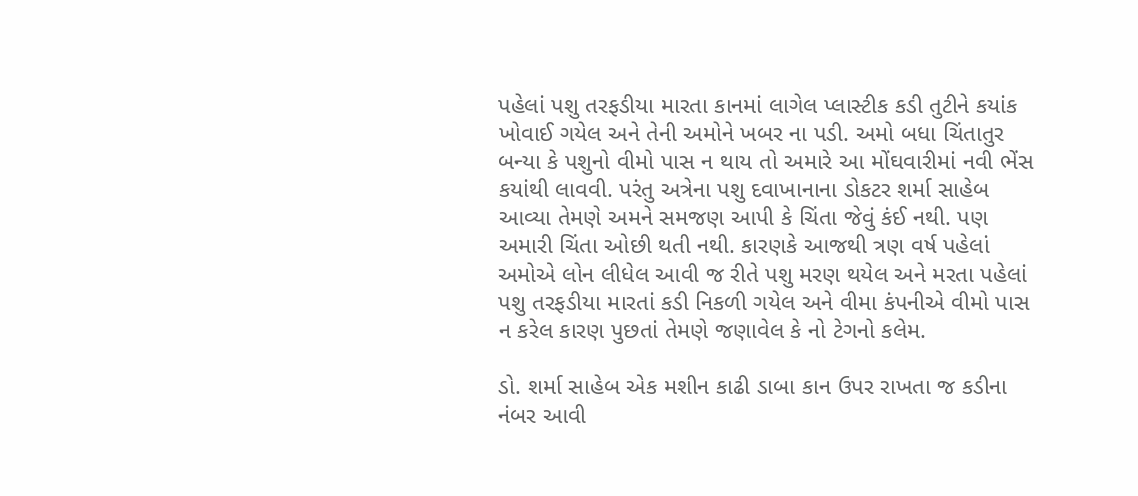પહેલાં પશુ તરફડીયા મારતા કાનમાં લાગેલ પ્લાસ્ટીક કડી તુટીને કયાંક ખોવાઈ ગયેલ અને તેની અમોને ખબર ના પડી. અમો બધા ચિંતાતુર બન્યા કે પશુનો વીમો પાસ ન થાય તો અમારે આ મોંઘવારીમાં નવી ભેંસ કયાંથી લાવવી. પરંતુ અત્રેના પશુ દવાખાનાના ડોકટર શર્મા સાહેબ આવ્યા તેમણે અમને સમજણ આપી કે ચિંતા જેવું કંઈ નથી. પણ અમારી ચિંતા ઓછી થતી નથી. કારણકે આજથી ત્રણ વર્ષ પહેલાં અમોએ લોન લીધેલ આવી જ રીતે પશુ મરણ થયેલ અને મરતા પહેલાં પશુ તરફડીયા મારતાં કડી નિકળી ગયેલ અને વીમા કંપનીએ વીમો પાસ ન કરેલ કારણ પુછતાં તેમણે જણાવેલ કે નો ટેગનો કલેમ.

ડો. શર્મા સાહેબ એક મશીન કાઢી ડાબા કાન ઉપર રાખતા જ કડીના નંબર આવી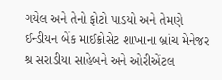ગયેલ અને તેનો ફોટો પાડયો અને તેમણે ઈન્ડીયન બેંક માઈક્રોસેટ શાખાના બ્રાંચ મેનેજર શ્ર સરાડીયા સાહેબને અને ઓરીએંટલ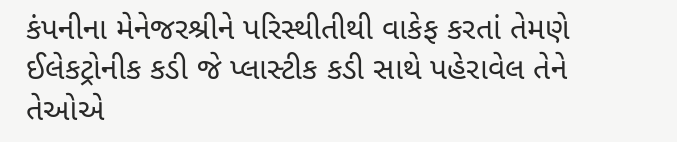કંપનીના મેનેજરશ્રીને પરિસ્થીતીથી વાકેફ કરતાં તેમણે ઈલેકટ્રોનીક કડી જે પ્લાસ્ટીક કડી સાથે પહેરાવેલ તેને તેઓએ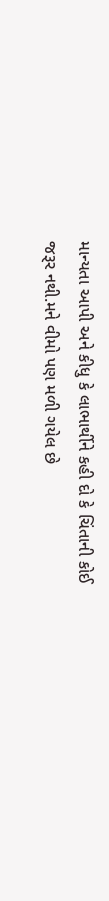માન્યતા આપી અને કીધુ કે લાભાર્થીને કહી દો કે ચિંતાની કોઈ જરૂર નથી.મને વીમો પણ મળી ગયેલ છે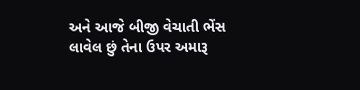અને આજે બીજી વેચાતી ભેંસ લાવેલ છું તેના ઉપર અમારૂ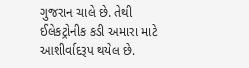ગુજરાન ચાલે છે. તેથી ઈલેકટ્રોનીક કડી અમારા માટે આશીર્વાદરૂપ થયેલ છે.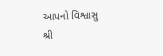આપનો વિશ્વાસુ
શ્રી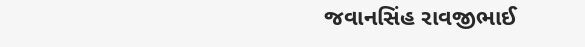જવાનસિંહ રાવજીભાઈ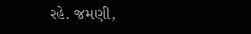રહે. જમણી,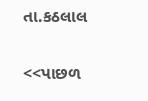તા.કઠલાલ

<<પાછળ